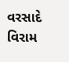વરસાદે વિરામ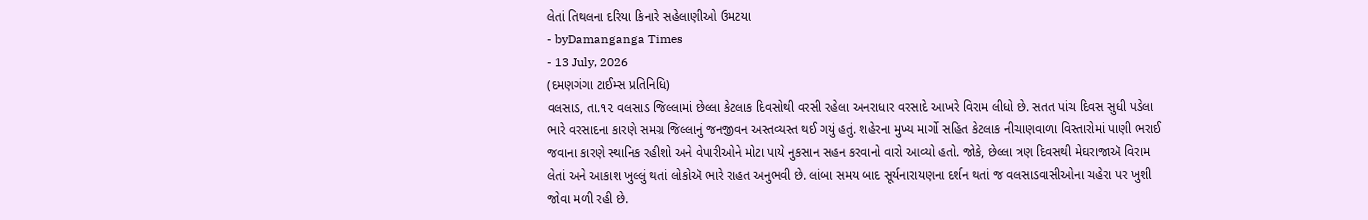લેતાં તિથલના દરિયા કિનારે સહેલાણીઓ ઉમટયા
- byDamanganga Times
- 13 July, 2026
(દમણગંગા ટાઈમ્સ પ્રતિનિધિ)
વલસાડ, તા.૧૨ વલસાડ જિલ્લામાં છેલ્લા કેટલાક દિવસોથી વરસી રહેલા અનરાધાર વરસાદે આખરે વિરામ લીધો છે. સતત પાંચ દિવસ સુધી પડેલા ભારે વરસાદના કારણે સમગ્ર જિલ્લાનું જનજીવન અસ્તવ્યસ્ત થઈ ગયું હતું. શહેરના મુખ્ય માર્ગો સહિત કેટલાક નીચાણવાળા વિસ્તારોમાં પાણી ભરાઈ જવાના કારણે સ્થાનિક રહીશો અને વેપારીઓને મોટા પાયે નુકસાન સહન કરવાનો વારો આવ્યો હતો. જોકે, છેલ્લા ત્રણ દિવસથી મેઘરાજાઍ વિરામ લેતાં અને આકાશ ખુલ્લું થતાં લોકોઍ ભારે રાહત અનુભવી છે. લાંબા સમય બાદ સૂર્યનારાયણના દર્શન થતાં જ વલસાડવાસીઓના ચહેરા પર ખુશી જોવા મળી રહી છે.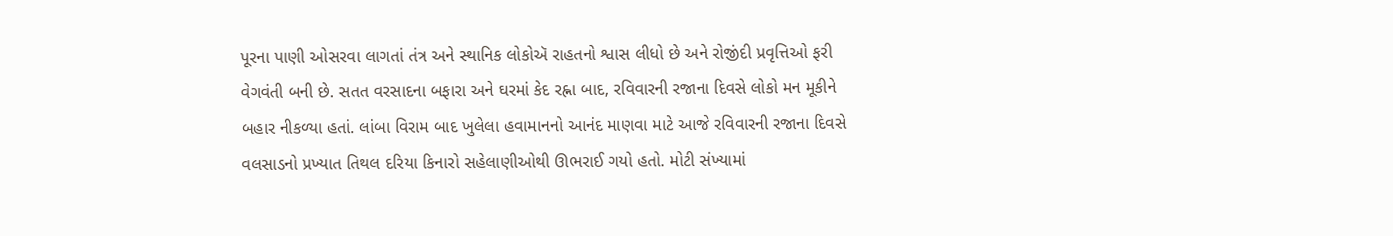પૂરના પાણી ઓસરવા લાગતાં તંત્ર અને સ્થાનિક લોકોઍ રાહતનો શ્વાસ લીધો છે અને રોજીંદી પ્રવૃત્તિઓ ફરી વેગવંતી બની છે. સતત વરસાદના બફારા અને ઘરમાં કેદ રહ્ના બાદ, રવિવારની રજાના દિવસે લોકો મન મૂકીને બહાર નીકળ્યા હતાં. લાંબા વિરામ બાદ ખુલેલા હવામાનનો આનંદ માણવા માટે આજે રવિવારની રજાના દિવસે વલસાડનો પ્રખ્યાત તિથલ દરિયા કિનારો સહેલાણીઓથી ઊભરાઈ ગયો હતો. મોટી સંખ્યામાં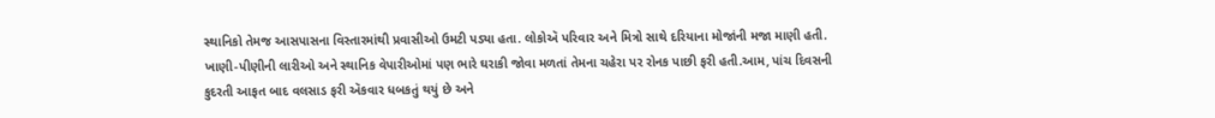સ્થાનિકો તેમજ આસપાસના વિસ્તારમાંથી પ્રવાસીઓ ઉમટી પડ્યા હતા. લોકોઍ પરિવાર અને મિત્રો સાથે દરિયાના મોજાંની મજા માણી હતી. ખાણી-પીણીની લારીઓ અને સ્થાનિક વેપારીઓમાં પણ ભારે ઘરાકી જોવા મળતાં તેમના ચહેરા પર રોનક પાછી ફરી હતી.આમ, પાંચ દિવસની કુદરતી આફત બાદ વલસાડ ફરી ઍકવાર ધબકતું થયું છે અને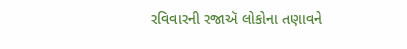રવિવારની રજાઍ લોકોના તણાવને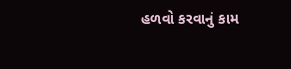હળવો કરવાનું કામ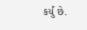કર્યું છે.